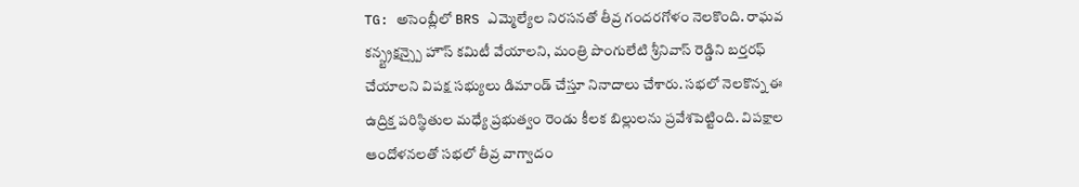TG: అసెంబ్లీలో BRS ఎమ్మెల్యేల నిరసనతో తీవ్ర గందరగోళం నెలకొంది. రాఘవ కన్స్ట్రక్షన్స్పై హౌస్ కమిటీ వేయాలని, మంత్రి పొంగులేటి శ్రీనివాస్ రెడ్డిని బర్తరఫ్ చేయాలని విపక్ష సభ్యులు డిమాండ్ చేస్తూ నినాదాలు చేశారు. సభలో నెలకొన్న ఈ ఉద్రిక్త పరిస్థితుల మధ్యే ప్రభుత్వం రెండు కీలక బిల్లులను ప్రవేశపెట్టింది. విపక్షాల ఆందోళనలతో సభలో తీవ్ర వాగ్వాదం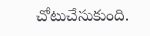చోటుచేసుకుంది.